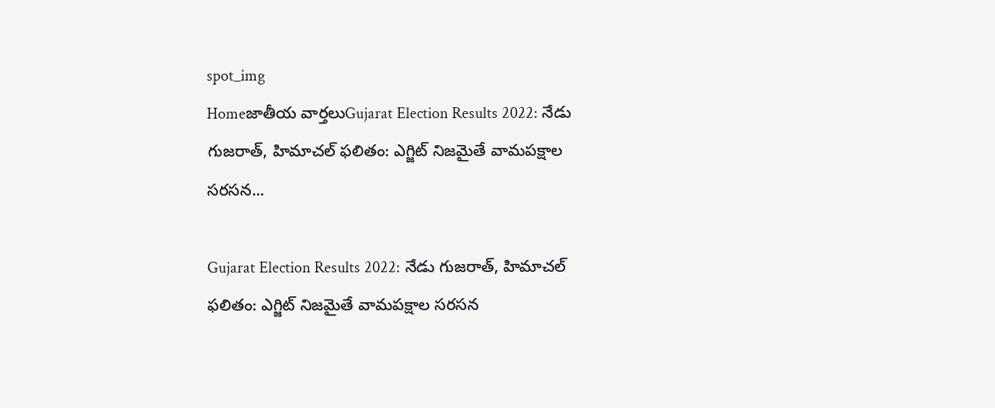spot_img
Homeజాతీయ వార్తలుGujarat Election Results 2022: నేడు గుజరాత్, హిమాచల్ ఫలితం: ఎగ్జిట్ నిజమైతే వామపక్షాల సరసన...

Gujarat Election Results 2022: నేడు గుజరాత్, హిమాచల్ ఫలితం: ఎగ్జిట్ నిజమైతే వామపక్షాల సరసన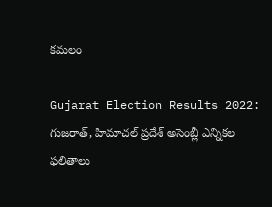కమలం

Gujarat Election Results 2022: గుజరాత్, హిమాచల్ ప్రదేశ్ అసెంబ్లీ ఎన్నికల ఫలితాలు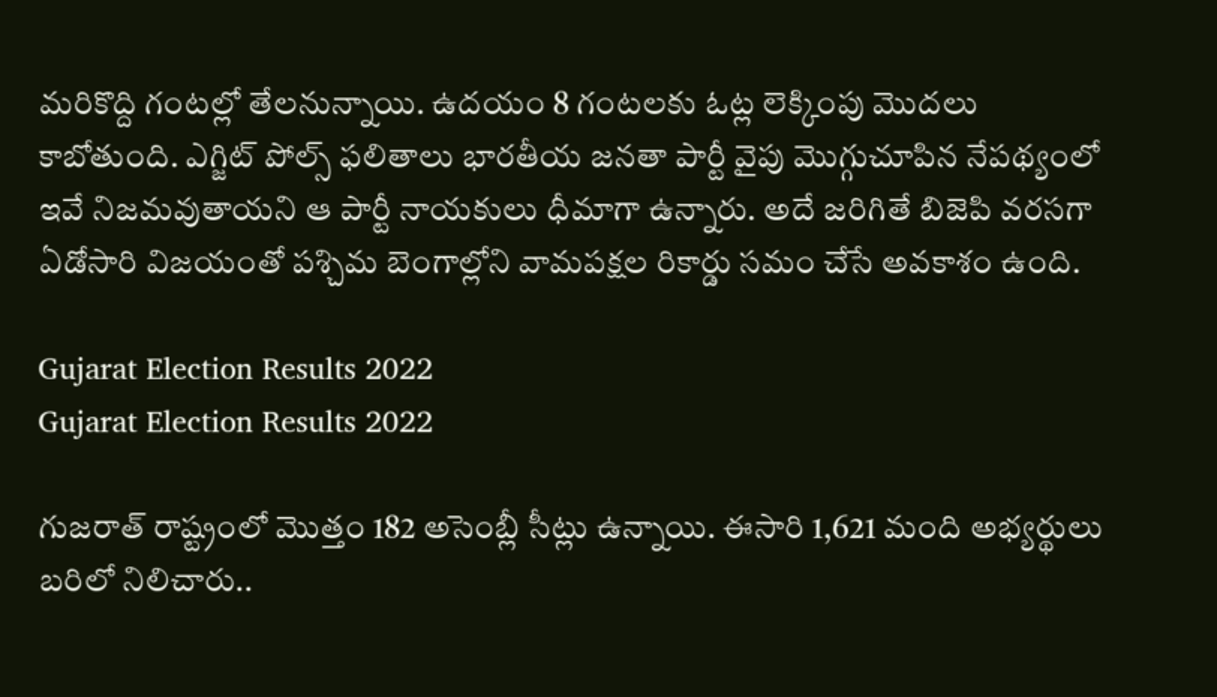మరికొద్ది గంటల్లో తేలనున్నాయి. ఉదయం 8 గంటలకు ఓట్ల లెక్కింపు మొదలు కాబోతుంది. ఎగ్జిట్ పోల్స్ ఫలితాలు భారతీయ జనతా పార్టీ వైపు మొగ్గుచూపిన నేపథ్యంలో ఇవే నిజమవుతాయని ఆ పార్టీ నాయకులు ధీమాగా ఉన్నారు. అదే జరిగితే బిజెపి వరసగా ఏడోసారి విజయంతో పశ్చిమ బెంగాల్లోని వామపక్షల రికార్డు సమం చేసే అవకాశం ఉంది.

Gujarat Election Results 2022
Gujarat Election Results 2022

గుజరాత్ రాష్ట్రంలో మొత్తం 182 అసెంబ్లీ సీట్లు ఉన్నాయి. ఈసారి 1,621 మంది అభ్యర్థులు బరిలో నిలిచారు..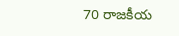70 రాజకీయ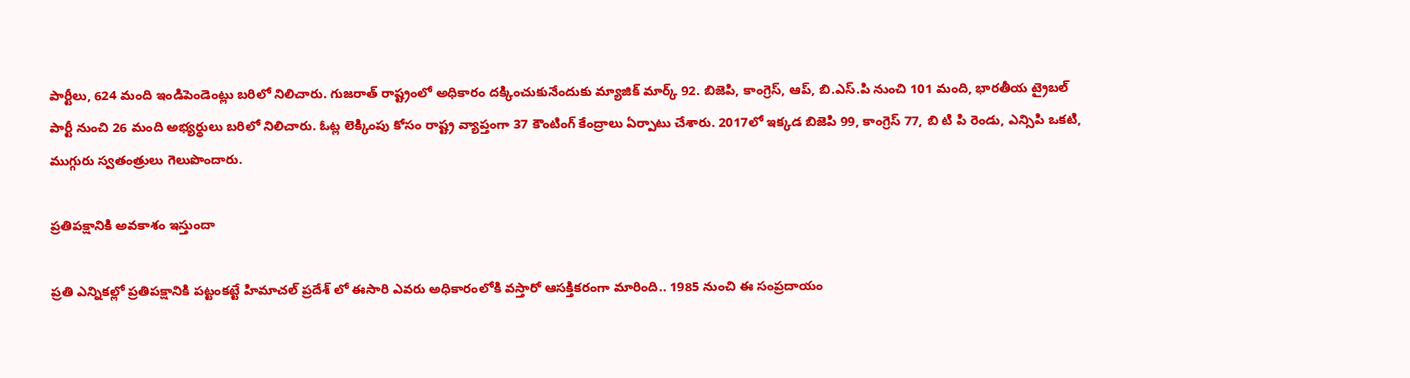పార్టీలు, 624 మంది ఇండిపెండెంట్లు బరిలో నిలిచారు. గుజరాత్ రాష్ట్రంలో అధికారం దక్కించుకునేందుకు మ్యాజిక్ మార్క్ 92. బిజెపి, కాంగ్రెస్, ఆప్, బి.ఎస్.పి నుంచి 101 మంది, భారతీయ ట్రైబల్ పార్టీ నుంచి 26 మంది అభ్యర్థులు బరిలో నిలిచారు. ఓట్ల లెక్కింపు కోసం రాష్ట్ర వ్యాప్తంగా 37 కౌంటింగ్ కేంద్రాలు ఏర్పాటు చేశారు. 2017లో ఇక్కడ బిజెపి 99, కాంగ్రెస్ 77, బి టి పి రెండు, ఎన్సిపి ఒకటి, ముగ్గురు స్వతంత్రులు గెలుపొందారు.

ప్రతిపక్షానికి అవకాశం ఇస్తుందా

ప్రతి ఎన్నికల్లో ప్రతిపక్షానికి పట్టంకట్టే హిమాచల్ ప్రదేశ్ లో ఈసారి ఎవరు అధికారంలోకి వస్తారో ఆసక్తికరంగా మారింది.. 1985 నుంచి ఈ సంప్రదాయం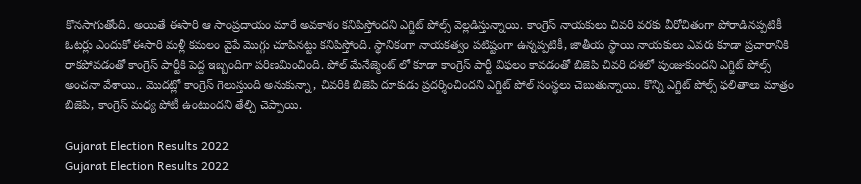కొనసాగుతోంది. అయితే ఈసారి ఆ సాంప్రదాయం మారే అవకాశం కనిపిస్తోందని ఎగ్జిట్ పోల్స్ వెల్లడిస్తున్నాయి. కాంగ్రెస్ నాయకులు చివరి వరకు వీరోచితంగా పోరాడినప్పటికీ ఓటర్లు ఎందుకో ఈసారి మళ్లీ కమలం వైపే మొగ్గు చూపినట్టు కనిపిస్తోంది. స్థానికంగా నాయకత్వం పటిష్టంగా ఉన్నప్పటికీ, జాతీయ స్థాయి నాయకులు ఎవరు కూడా ప్రచారానికి రాకపోవడంతో కాంగ్రెస్ పార్టీకి పెద్ద ఇబ్బందిగా పరిణమించింది. పోల్ మేనేజ్మెంట్ లో కూడా కాంగ్రెస్ పార్టీ విఫలం కావడంతో బిజెపి చివరి దశలో పుంజుకుందని ఎగ్జిట్ పోల్స్ అంచనా వేశాయి.. మొదట్లో కాంగ్రెస్ గెలుస్తుంది అనుకున్నా, చివరికి బిజెపి దూకుడు ప్రదర్శించిందని ఎగ్జిట్ పోల్ సంస్థలు చెబుతున్నాయి. కొన్ని ఎగ్జిట్ పోల్స్ ఫలితాలు మాత్రం బిజెపి, కాంగ్రెస్ మధ్య పోటీ ఉంటుందని తేల్చి చెప్పాయి.

Gujarat Election Results 2022
Gujarat Election Results 2022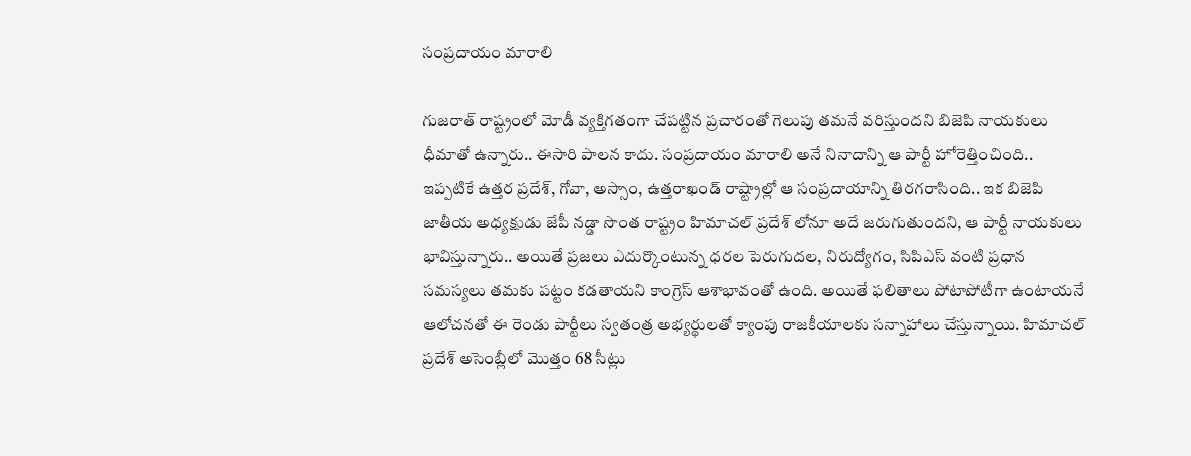సంప్రదాయం మారాలి

గుజరాత్ రాష్ట్రంలో మోడీ వ్యక్తిగతంగా చేపట్టిన ప్రచారంతో గెలుపు తమనే వరిస్తుందని బిజెపి నాయకులు ధీమాతో ఉన్నారు.. ఈసారి పాలన కాదు. సంప్రదాయం మారాలి అనే నినాదాన్ని ఆ పార్టీ హోరెత్తించింది.. ఇప్పటికే ఉత్తర ప్రదేశ్, గోవా, అస్సాం, ఉత్తరాఖండ్ రాష్ట్రాల్లో ఆ సంప్రదాయాన్ని తిరగరాసింది.. ఇక బిజెపి జాతీయ అధ్యక్షుడు జేపీ నడ్డా సొంత రాష్ట్రం హిమాచల్ ప్రదేశ్ లోనూ అదే జరుగుతుందని, ఆ పార్టీ నాయకులు భావిస్తున్నారు.. అయితే ప్రజలు ఎదుర్కొంటున్న ధరల పెరుగుదల, నిరుద్యోగం, సిపిఎస్ వంటి ప్రధాన సమస్యలు తమకు పట్టం కడతాయని కాంగ్రెస్ ఆశాభావంతో ఉంది. అయితే ఫలితాలు పోటాపోటీగా ఉంటాయనే ఆలోచనతో ఈ రెండు పార్టీలు స్వతంత్ర అభ్యర్థులతో క్యాంపు రాజకీయాలకు సన్నాహాలు చేస్తున్నాయి. హిమాచల్ ప్రదేశ్ అసెంబ్లీలో మొత్తం 68 సీట్లు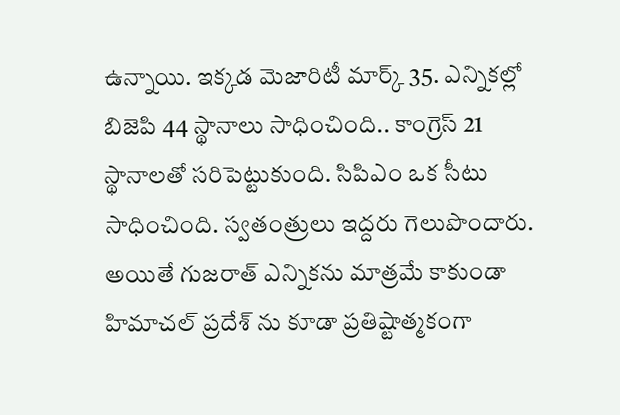ఉన్నాయి. ఇక్కడ మెజారిటీ మార్క్ 35. ఎన్నికల్లో బిజెపి 44 స్థానాలు సాధించింది.. కాంగ్రెస్ 21 స్థానాలతో సరిపెట్టుకుంది. సిపిఎం ఒక సీటు సాధించింది. స్వతంత్రులు ఇద్దరు గెలుపొందారు. అయితే గుజరాత్ ఎన్నికను మాత్రమే కాకుండా హిమాచల్ ప్రదేశ్ ను కూడా ప్రతిష్టాత్మకంగా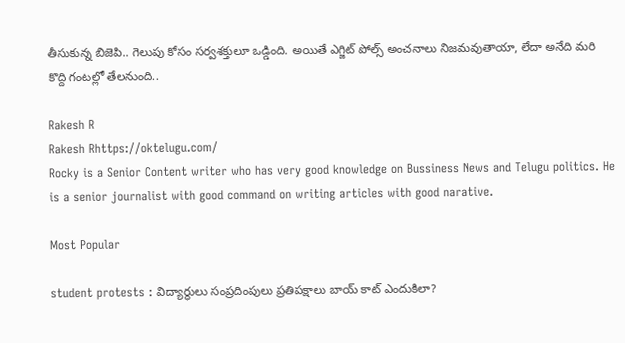తీసుకున్న బిజెపి.. గెలుపు కోసం సర్వశక్తులూ ఒడ్డింది. అయితే ఎగ్జిట్ పోల్స్ అంచనాలు నిజమవుతాయా, లేదా అనేది మరి కొద్ది గంటల్లో తేలనుంది..

Rakesh R
Rakesh Rhttps://oktelugu.com/
Rocky is a Senior Content writer who has very good knowledge on Bussiness News and Telugu politics. He is a senior journalist with good command on writing articles with good narative.

Most Popular

student protests : విద్యార్థులు సంప్రదింపులు ప్రతిపక్షాలు బాయ్ కాట్ ఎందుకిలా?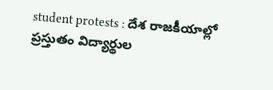student protests : దేశ రాజకీయాల్లో ప్రస్తుతం విద్యార్థుల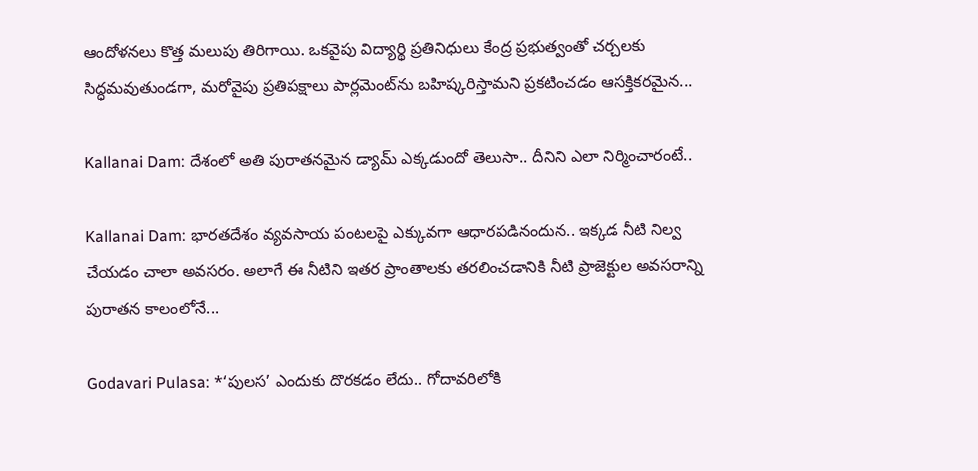ఆందోళనలు కొత్త మలుపు తిరిగాయి. ఒకవైపు విద్యార్థి ప్రతినిధులు కేంద్ర ప్రభుత్వంతో చర్చలకు సిద్ధమవుతుండగా, మరోవైపు ప్రతిపక్షాలు పార్లమెంట్‌ను బహిష్కరిస్తామని ప్రకటించడం ఆసక్తికరమైన...

Kallanai Dam: దేశంలో అతి పురాతనమైన డ్యామ్ ఎక్కడుందో తెలుసా.. దీనిని ఎలా నిర్మించారంటే..

Kallanai Dam: భారతదేశం వ్యవసాయ పంటలపై ఎక్కువగా ఆధారపడినందున.. ఇక్కడ నీటి నిల్వ చేయడం చాలా అవసరం. అలాగే ఈ నీటిని ఇతర ప్రాంతాలకు తరలించడానికి నీటి ప్రాజెక్టుల అవసరాన్ని పురాతన కాలంలోనే...

Godavari Pulasa: *‘పులస’ ఎందుకు దొరకడం లేదు.. గోదావరిలోకి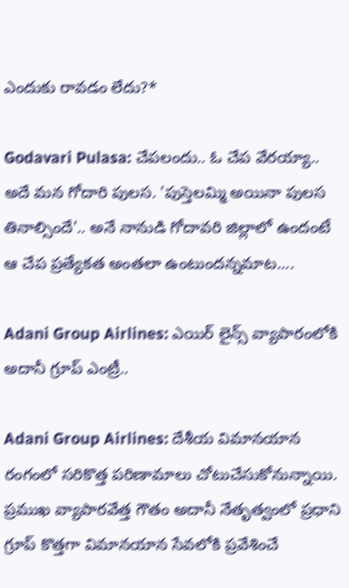ఎందుకు రావడం లేదు?*

Godavari Pulasa: చేపలందు.. ఓ చేప వేరయ్యా.. అదే మన గోదారి పులస. 'పుస్తెలమ్మి అయినా పులస తినాల్సిందే'.. అనే నానుడి గోదావరి జిల్లాలో ఉందంటే ఆ చేప ప్రత్యేకత అంతలా ఉంటుందన్నమాట....

Adani Group Airlines: ఎయిర్ లైన్స్ వ్యాపారంలోకి అదానీ గ్రూప్ ఎంట్రీ..

Adani Group Airlines: దేశీయ విమానయాన రంగంలో సరికొత్త పరిణామాలు చోటుచేసుకోనున్నాయి. ప్రముఖ వ్యాపారవేత్త గౌతం అదానీ నేతృత్వంలో ప్రధాని గ్రూప్ కొత్తగా విమానయాన సేవలోకి ప్రవేశించే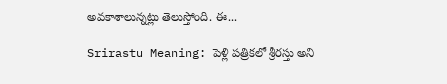అవకాశాలున్నట్లు తెలుస్తోంది. ఈ...

Srirastu Meaning: పెళ్లి పత్రికలో శ్రీరస్తు అని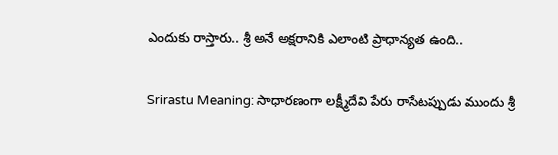ఎందుకు రాస్తారు.. శ్రీ అనే అక్షరానికి ఎలాంటి ప్రాధాన్యత ఉంది..

Srirastu Meaning: సాధారణంగా లక్ష్మీదేవి పేరు రాసేటప్పుడు ముందు శ్రీ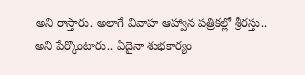అని రాస్తారు. అలాగే వివాహ ఆహ్వాన పత్రికల్లో శ్రీరస్తు.. అని పేర్కొంటారు.. ఏదైనా శుభకార్యం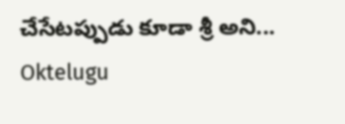చేసేటప్పుడు కూడా శ్రీ అని...
Oktelugu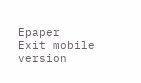Epaper
Exit mobile version